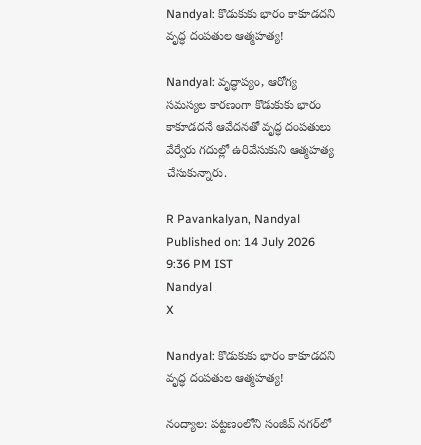Nandyal: కొడుకుకు భారం కాకూడదని వృద్ధ దంపతుల ఆత్మహత్య!

Nandyal: వృద్ధాప్యం, ఆరోగ్య సమస్యల కారణంగా కొడుకుకు భారం కాకూడదనే ఆవేదనతో వృద్ధ దంపతులు వేర్వేరు గదుల్లో ఉరివేసుకుని ఆత్మహత్య చేసుకున్నారు.

R Pavankalyan, Nandyal
Published on: 14 July 2026 9:36 PM IST
Nandyal
X

Nandyal: కొడుకుకు భారం కాకూడదని వృద్ధ దంపతుల ఆత్మహత్య!

నంద్యాల: పట్టణంలోని సంజీవ్ నగర్‌లో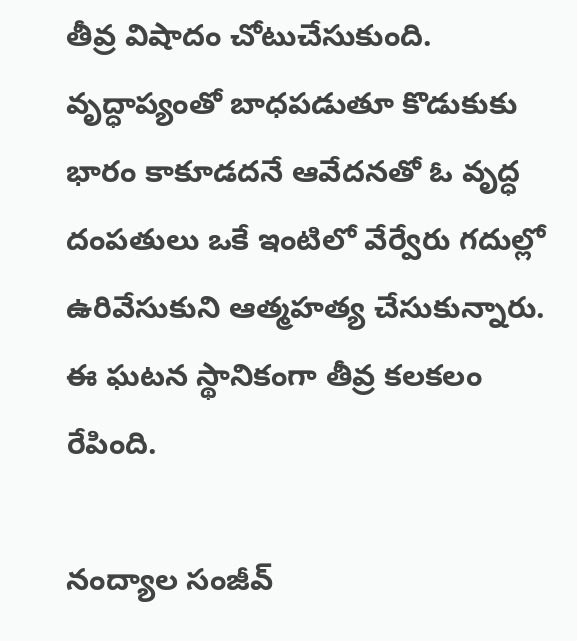తీవ్ర విషాదం చోటుచేసుకుంది. వృద్ధాప్యంతో బాధపడుతూ కొడుకుకు భారం కాకూడదనే ఆవేదనతో ఓ వృద్ధ దంపతులు ఒకే ఇంటిలో వేర్వేరు గదుల్లో ఉరివేసుకుని ఆత్మహత్య చేసుకున్నారు. ఈ ఘటన స్థానికంగా తీవ్ర కలకలం రేపింది.

నంద్యాల సంజీవ్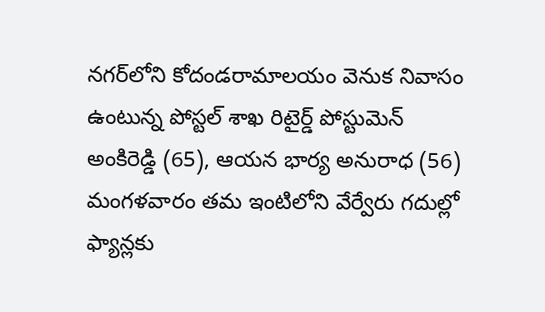నగర్‌లోని కోదండరామాలయం వెనుక నివాసం ఉంటున్న పోస్టల్ శాఖ రిటైర్డ్ పోస్టుమెన్ అంకిరెడ్డి (65), ఆయన భార్య అనురాధ (56) మంగళవారం తమ ఇంటిలోని వేర్వేరు గదుల్లో ఫ్యాన్లకు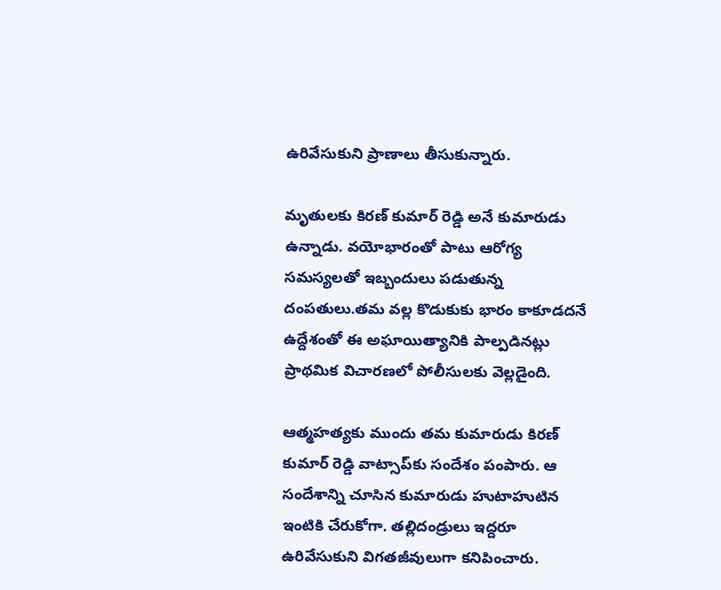ఉరివేసుకుని ప్రాణాలు తీసుకున్నారు.

మృతులకు కిరణ్ కుమార్ రెడ్డి అనే కుమారుడు ఉన్నాడు. వయోభారంతో పాటు ఆరోగ్య సమస్యలతో ఇబ్బందులు పడుతున్న దంపతులు.తమ వల్ల కొడుకుకు భారం కాకూడదనే ఉద్దేశంతో ఈ అఘాయిత్యానికి పాల్పడినట్లు ప్రాథమిక విచారణలో పోలీసులకు వెల్లడైంది.

ఆత్మహత్యకు ముందు తమ కుమారుడు కిరణ్ కుమార్ రెడ్డి వాట్సాప్‌కు సందేశం పంపారు. ఆ సందేశాన్ని చూసిన కుమారుడు హుటాహుటిన ఇంటికి చేరుకోగా. తల్లిదండ్రులు ఇద్దరూ ఉరివేసుకుని విగతజీవులుగా కనిపించారు.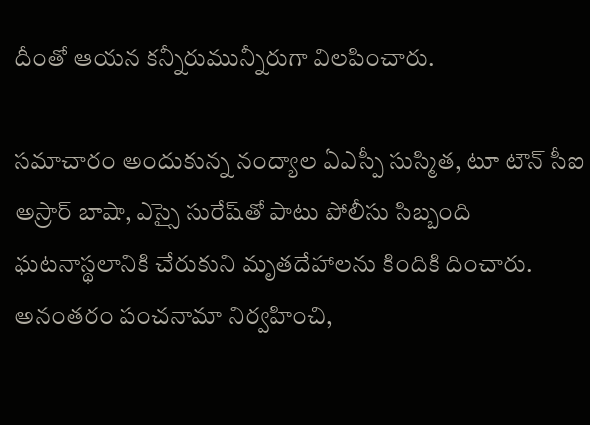దీంతో ఆయన కన్నీరుమున్నీరుగా విలపించారు.

సమాచారం అందుకున్న నంద్యాల ఏఎస్పీ సుస్మిత, టూ టౌన్ సీఐ అస్రార్ బాషా, ఎస్సై సురేష్‌తో పాటు పోలీసు సిబ్బంది ఘటనాస్థలానికి చేరుకుని మృతదేహాలను కిందికి దించారు. అనంతరం పంచనామా నిర్వహించి,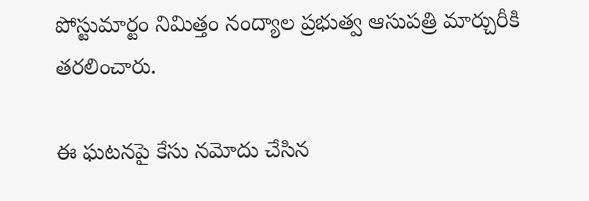పోస్టుమార్టం నిమిత్తం నంద్యాల ప్రభుత్వ ఆసుపత్రి మార్చురీకి తరలించారు.

ఈ ఘటనపై కేసు నమోదు చేసిన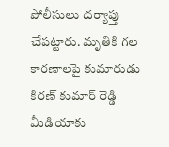పోలీసులు దర్యాప్తు చేపట్టారు. మృతికి గల కారణాలపై కుమారుడు కిరణ్ కుమార్ రెడ్డి మీడియాకు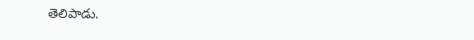తెలిపాడు.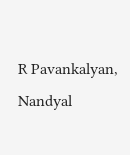R Pavankalyan, Nandyal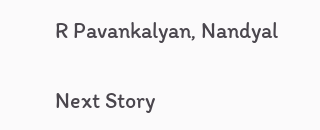R Pavankalyan, Nandyal

Next Story